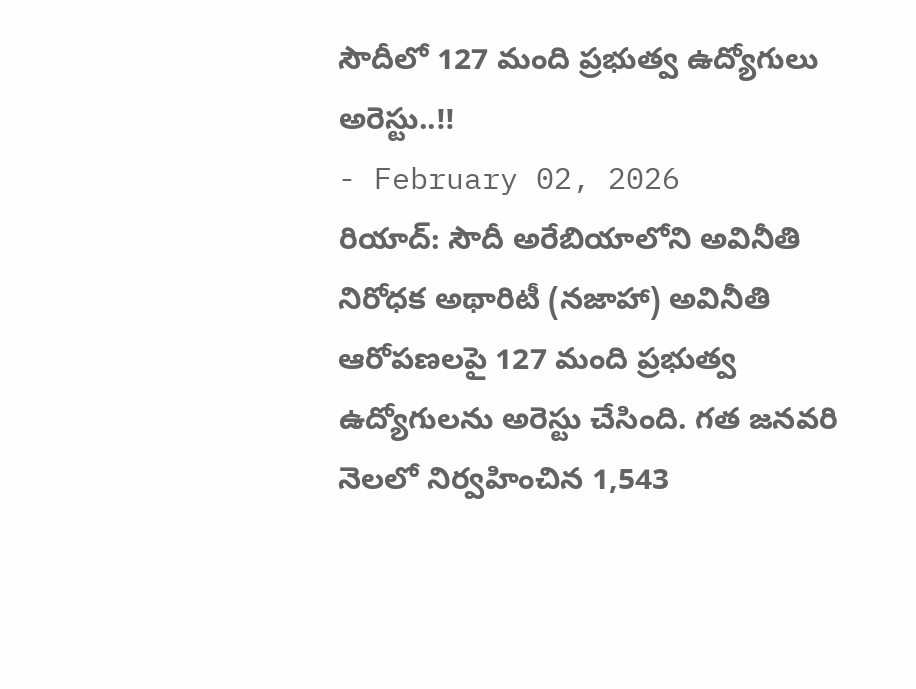సౌదీలో 127 మంది ప్రభుత్వ ఉద్యోగులు అరెస్టు..!!
- February 02, 2026
రియాద్: సౌదీ అరేబియాలోని అవినీతి నిరోధక అథారిటీ (నజాహా) అవినీతి ఆరోపణలపై 127 మంది ప్రభుత్వ ఉద్యోగులను అరెస్టు చేసింది. గత జనవరి నెలలో నిర్వహించిన 1,543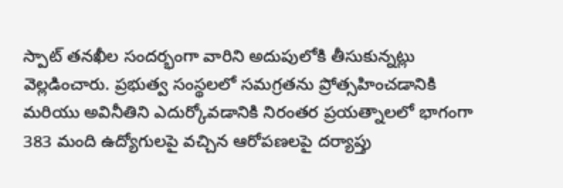స్పాట్ తనఖీల సందర్భంగా వారిని అదుపులోకి తీసుకున్నట్లు వెల్లడించారు. ప్రభుత్వ సంస్థలలో సమగ్రతను ప్రోత్సహించడానికి మరియు అవినీతిని ఎదుర్కోవడానికి నిరంతర ప్రయత్నాలలో భాగంగా 383 మంది ఉద్యోగులపై వచ్చిన ఆరోపణలపై దర్యాప్తు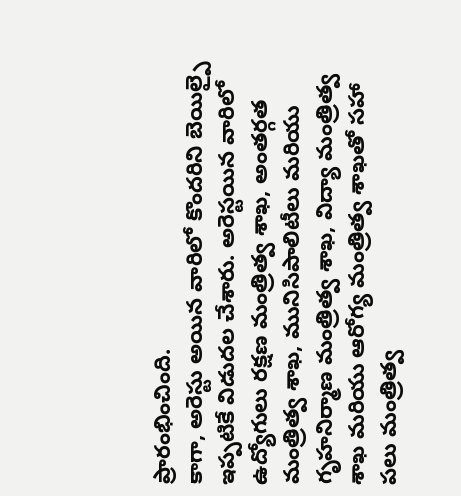ప్రారంభించింది.
కాగా, అరెస్టు అయిన వారిలో కొందరిని బెయిల్పై ఇప్పటికే విడుదల చేశారు. అరెస్టయిన వారిలో ఉద్యోగులు రక్షణ మంత్రిత్వ శాఖ, అంతర్గత మంత్రిత్వ శాఖ, మునిసిపాలిటీలు మరియు గృహనిర్మాణ మంత్రిత్వ శాఖ, విద్యా మంత్రిత్వ శాఖ మరియు ఆరోగ్య మంత్రిత్వ శాఖతో సహా పలు మంత్రిత్వ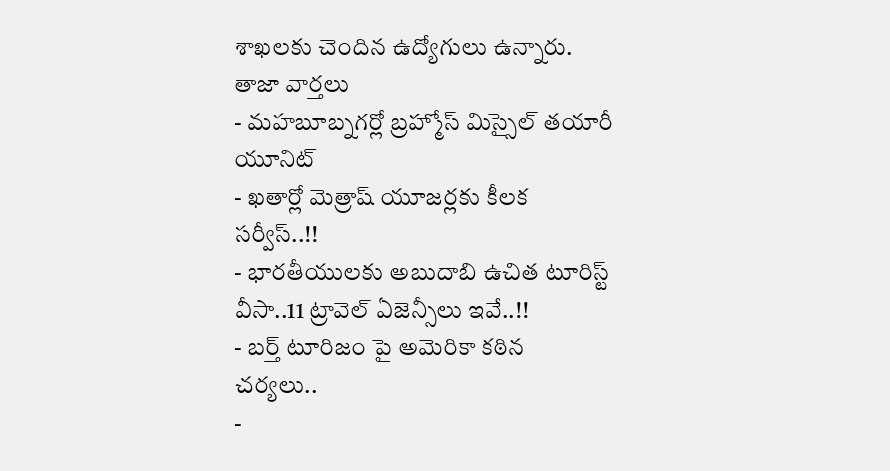శాఖలకు చెందిన ఉద్యోగులు ఉన్నారు.
తాజా వార్తలు
- మహబూబ్నగర్లో బ్రహ్మోస్ మిస్సైల్ తయారీ యూనిట్
- ఖతార్లో మెత్రాష్ యూజర్లకు కీలక సర్వీస్..!!
- భారతీయులకు అబుదాబి ఉచిత టూరిస్ట్ వీసా..11 ట్రావెల్ ఏజెన్సీలు ఇవే..!!
- బర్త్ టూరిజం పై అమెరికా కఠిన చర్యలు..
-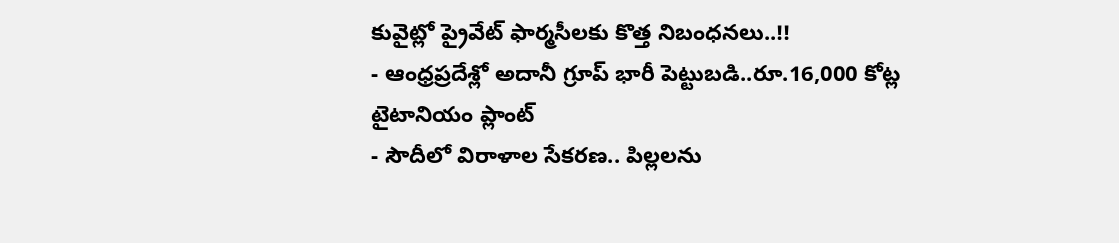కువైట్లో ప్రైవేట్ ఫార్మసీలకు కొత్త నిబంధనలు..!!
- ఆంధ్రప్రదేశ్లో అదానీ గ్రూప్ భారీ పెట్టుబడి..రూ.16,000 కోట్ల టైటానియం ప్లాంట్
- సౌదీలో విరాళాల సేకరణ.. పిల్లలను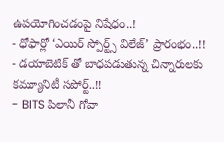ఉపయోగించడంపై నిషేధం..!
- ధోఫార్లో ‘ఎయిర్ స్పోర్ట్స్ విలేజ్’ ప్రారంభం..!!
- డయాబెటిక్ తో బాధపడుతున్న చిన్నారులకు కమ్యూనిటీ సపోర్ట్..!!
- BITS పిలానీ గోవా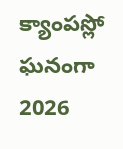క్యాంపస్లో ఘనంగా 2026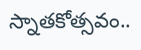స్నాతకోత్సవం..